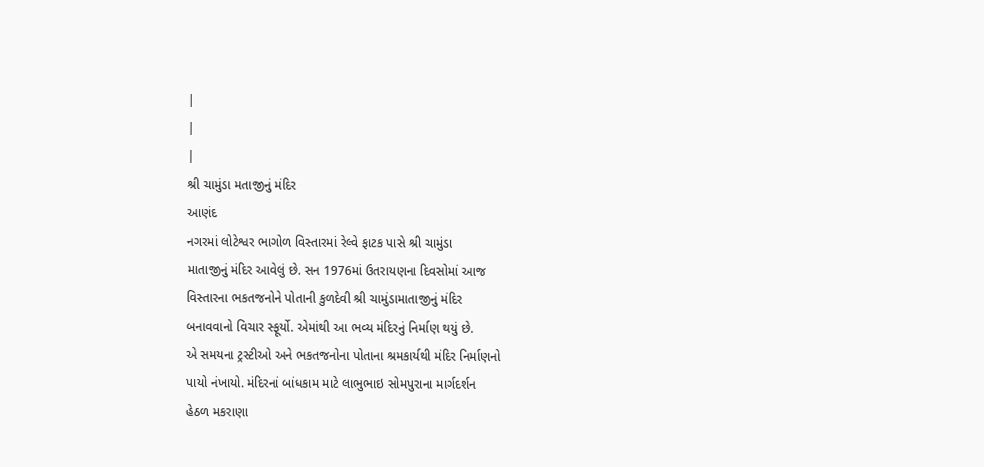|
|
|
શ્રી ચામુંડા મતાજીનું મંદિર
આણંદ
નગરમાં લોટેશ્વર ભાગોળ વિસ્તારમાં રેલ્વે ફાટક પાસે શ્રી ચામુંડા
માતાજીનું મંદિર આવેલું છે. સન 1976માં ઉતરાયણના દિવસોમાં આજ
વિસ્તારના ભકતજનોને પોતાની કુળદેવી શ્રી ચામુંડામાતાજીનું મંદિર
બનાવવાનો વિચાર સ્ફૂર્યો. એમાંથી આ ભવ્ય મંદિરનું નિર્માણ થયું છે.
એ સમયના ટ્રસ્ટીઓ અને ભકતજનોના પોતાના શ્રમકાર્યથી મંદિર નિર્માણનો
પાયો નંખાયો. મંદિરનાં બાંધકામ માટે લાભુભાઇ સોમપુરાના માર્ગદર્શન
હેઠળ મકરાણા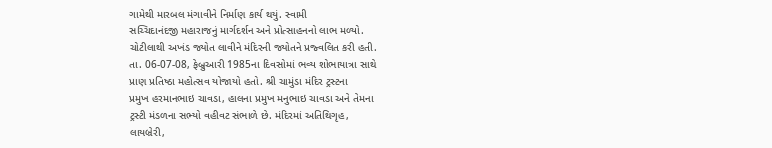ગામેથી મારબલ મંગાવીને નિર્માણ કાર્ય થયું. સ્વામી
સચ્ચિદાનંદજી મહારાજનું માર્ગદર્શન અને પ્રોત્સાહનનો લાભ મળ્યો.
ચોટીલાથી અખંડ જ્યોત લાવીને મંદિરની જ્યોતને પ્રજ્વલિત કરી હતી.
તા. 06-07-08, ફેબ્રુઆરી 1985ના દિવસોમાં ભવ્ય શોભાયાત્રા સાથે
પ્રાણ પ્રતિષ્ઠા મહોત્સવ યોજાયો હતો. શ્રી ચામુંડા મંદિર ટ્રસ્ટના
પ્રમુખ હરમાનભાઇ ચાવડા, હાલના પ્રમુખ મનુભાઇ ચાવડા અને તેમના
ટ્રસ્ટી મંડળના સભ્યો વહીવટ સંભાળે છે. મંદિરમાં અતિથિગૃહ,
લાયબ્રેરી,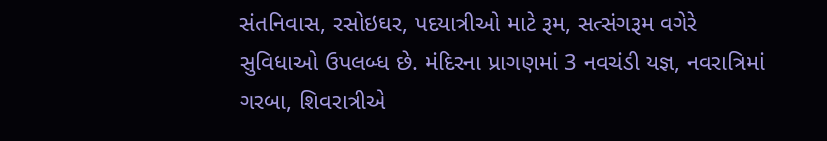સંતનિવાસ, રસોઇઘર, પદયાત્રીઓ માટે રૂમ, સત્સંગરૂમ વગેરે
સુવિધાઓ ઉપલબ્ધ છે. મંદિરના પ્રાગણમાં 3 નવચંડી યજ્ઞ, નવરાત્રિમાં
ગરબા, શિવરાત્રીએ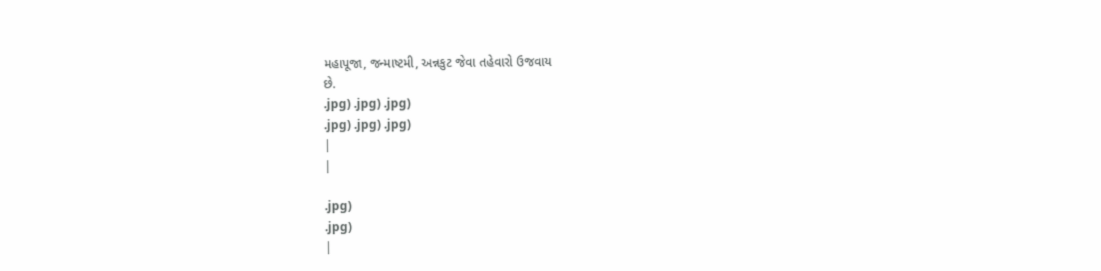મહાપૂજા, જન્માષ્ટમી, અન્નકુટ જેવા તહેવારો ઉજવાય
છે.
.jpg) .jpg) .jpg)
.jpg) .jpg) .jpg)
|
|

.jpg)
.jpg)
|